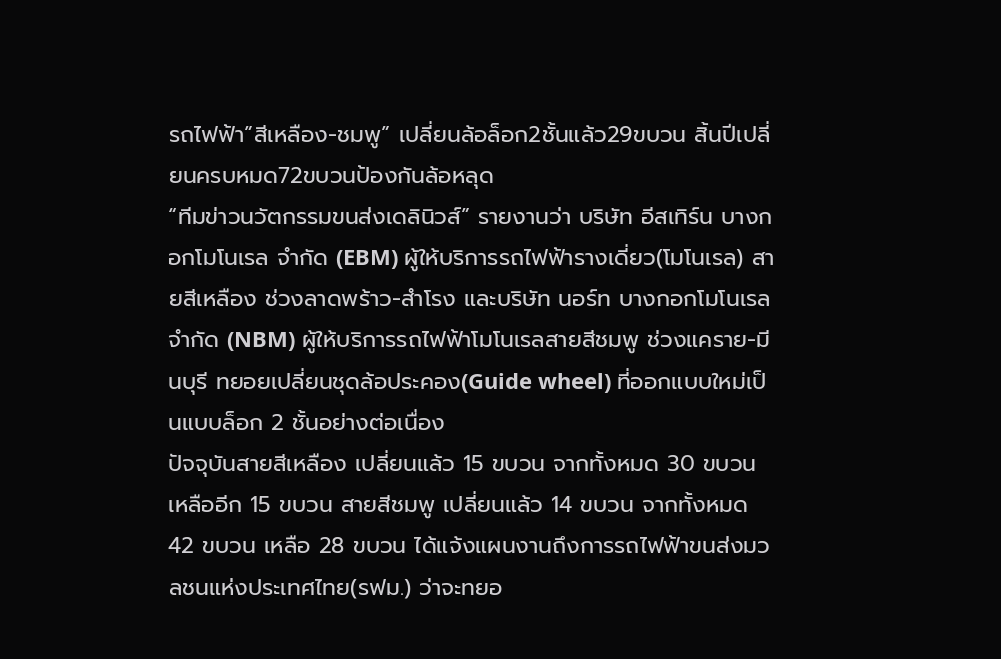รถไฟฟ้า”สีเหลือง-ชมพู” เปลี่ยนล้อล็อก2ชั้นแล้ว29ขบวน สิ้นปีเปลี่ยนครบหมด72ขบวนป้องกันล้อหลุด
“ทีมข่าวนวัตกรรมขนส่งเดลินิวส์” รายงานว่า บริษัท อีสเทิร์น บางกอกโมโนเรล จำกัด (EBM) ผู้ให้บริการรถไฟฟ้ารางเดี่ยว(โมโนเรล) สายสีเหลือง ช่วงลาดพร้าว-สำโรง และบริษัท นอร์ท บางกอกโมโนเรล จำกัด (NBM) ผู้ให้บริการรถไฟฟ้าโมโนเรลสายสีชมพู ช่วงแคราย-มีนบุรี ทยอยเปลี่ยนชุดล้อประคอง(Guide wheel) ที่ออกแบบใหม่เป็นแบบล็อก 2 ชั้นอย่างต่อเนื่อง
ปัจจุบันสายสีเหลือง เปลี่ยนแล้ว 15 ขบวน จากทั้งหมด 30 ขบวน เหลืออีก 15 ขบวน สายสีชมพู เปลี่ยนแล้ว 14 ขบวน จากทั้งหมด 42 ขบวน เหลือ 28 ขบวน ได้แจ้งแผนงานถึงการรถไฟฟ้าขนส่งมวลชนแห่งประเทศไทย(รฟม.) ว่าจะทยอ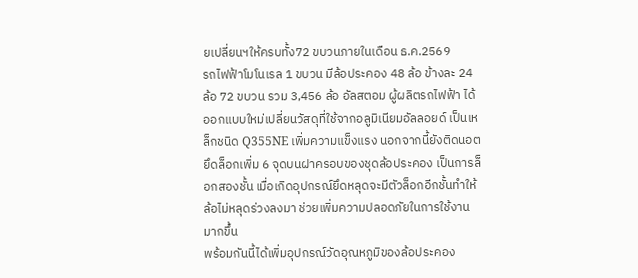ยเปลี่ยนฯให้ครบทั้ง72 ขบวนภายในเดือน ธ.ค.2569
รถไฟฟ้าโมโนเรล 1 ขบวน มีล้อประคอง 48 ล้อ ข้างละ 24 ล้อ 72 ขบวน รวม 3,456 ล้อ อัลสตอม ผู้ผลิตรถไฟฟ้า ได้ออกแบบใหม่เปลี่ยนวัสดุที่ใช้จากอลูมิเนียมอัลลอยด์ เป็นเหล็กชนิด Q355NE เพิ่มความแข็งแรง นอกจากนี้ยังติดนอตยึดล็อกเพิ่ม 6 จุดบนฝาครอบของชุดล้อประคอง เป็นการล็อกสองชั้น เมื่อเกิดอุปกรณ์ยึดหลุดจะมีตัวล็อกอีกชั้นทำให้ล้อไม่หลุดร่วงลงมา ช่วยเพิ่มความปลอดภัยในการใช้งานมากขึ้น
พร้อมกันนี้ได้เพิ่มอุปกรณ์วัดอุณหภูมิของล้อประคอง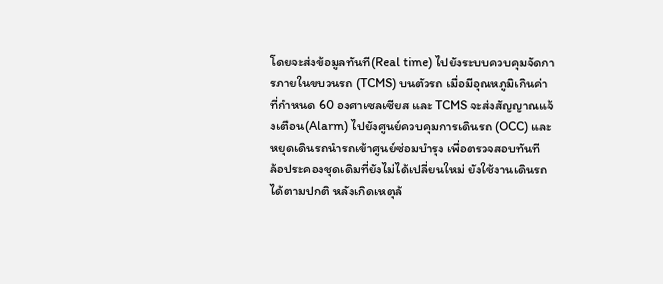โดยจะส่งข้อมูลทันที(Real time) ไปยังระบบควบคุมจัดการภายในขบวนรถ (TCMS) บนตัวรถ เมื่อมีอุณหภูมิเกินค่าที่กำหนด 60 องศาเซลเซียส และ TCMS จะส่งสัญญาณแจ้งเตือน(Alarm) ไปยังศูนย์ควบคุมการเดินรถ (OCC) และหยุดเดินรถนำรถเข้าศูนย์ซ่อมบำรุง เพื่อตรวจสอบทันที
ล้อประคองชุดเดิมที่ยังไม่ได้เปลี่ยนใหม่ ยังใช้งานเดินรถได้ตามปกติ หลังเกิดเหตุล้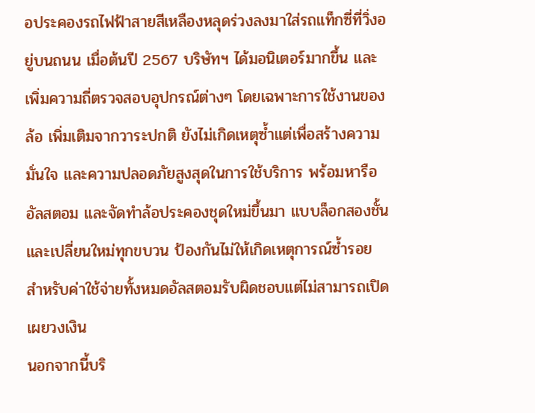อประคองรถไฟฟ้าสายสีเหลืองหลุดร่วงลงมาใส่รถแท็กซี่ที่วิ่งอยู่บนถนน เมื่อต้นปี 2567 บริษัทฯ ได้มอนิเตอร์มากขึ้น และเพิ่มความถี่ตรวจสอบอุปกรณ์ต่างๆ โดยเฉพาะการใช้งานของล้อ เพิ่มเติมจากวาระปกติ ยังไม่เกิดเหตุซ้ำแต่เพื่อสร้างความมั่นใจ และความปลอดภัยสูงสุดในการใช้บริการ พร้อมหารืออัลสตอม และจัดทำล้อประคองชุดใหม่ขึ้นมา แบบล็อกสองชั้น และเปลี่ยนใหม่ทุกขบวน ป้องกันไม่ให้เกิดเหตุการณ์ซ้ำรอย สำหรับค่าใช้จ่ายทั้งหมดอัลสตอมรับผิดชอบแต่ไม่สามารถเปิดเผยวงเงิน
นอกจากนี้บริ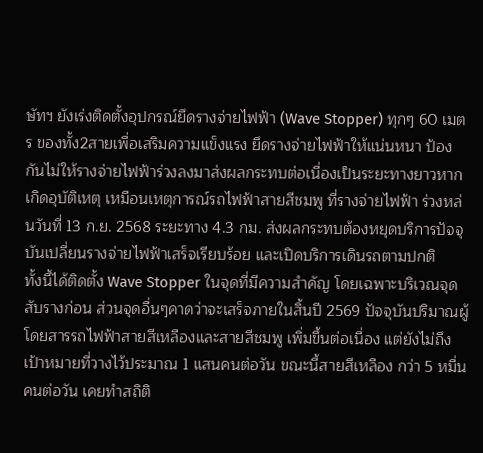ษัทฯ ยังเร่งติดตั้งอุปกรณ์ยึดรางจ่ายไฟฟ้า (Wave Stopper) ทุกๆ 60 เมตร ของทั้ง2สายเพื่อเสริมความแข็งแรง ยึดรางจ่ายไฟฟ้าให้แน่นหนา ป้องกันไม่ให้รางจ่ายไฟฟ้าร่วงลงมาส่งผลกระทบต่อเนื่องเป็นระยะทางยาวหากเกิดอุบัติเหตุ เหมือนเหตุการณ์รถไฟฟ้าสายสีชมพู ที่รางจ่ายไฟฟ้า ร่วงหล่นวันที่ 13 ก.ย. 2568 ระยะทาง 4.3 กม. ส่งผลกระทบต้องหยุดบริการปัจจุบันเปลี่ยนรางจ่ายไฟฟ้าเสร็จเรียบร้อย และเปิดบริการเดินรถตามปกติ
ทั้งนี้ได้ติดตั้ง Wave Stopper ในจุดที่มีความสำคัญ โดยเฉพาะบริเวณจุดสับรางก่อน ส่วนจุดอื่นๆคาดว่าจะเสร็จภายในสิ้นปี 2569 ปัจจุบันปริมาณผู้โดยสารรถไฟฟ้าสายสีเหลืองและสายสีชมพู เพิ่มขึ้นต่อเนื่อง แต่ยังไม่ถึงเป้าหมายที่วางไว้ประมาณ 1 แสนคนต่อวัน ขณะนี้สายสีเหลือง กว่า 5 หมื่นคนต่อวัน เคยทำสถิติ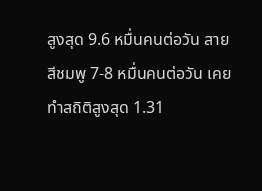สูงสุด 9.6 หมื่นคนต่อวัน สายสีชมพู 7-8 หมื่นคนต่อวัน เคยทำสถิติสูงสุด 1.31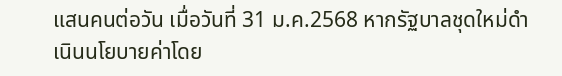แสนคนต่อวัน เมื่อวันที่ 31 ม.ค.2568 หากรัฐบาลชุดใหม่ดำเนินนโยบายค่าโดย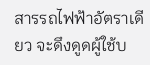สารรถไฟฟ้าอัตราเดียว จะดึงดูดผู้ใช้บ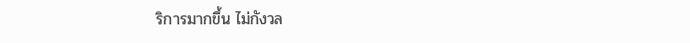ริการมากขึ้น ไม่กังวล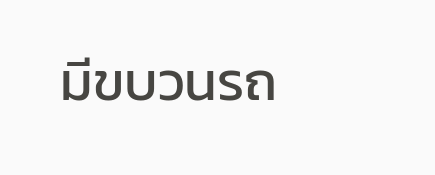มีขบวนรถ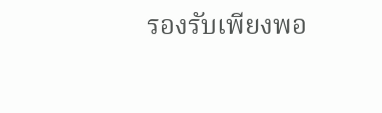รองรับเพียงพอ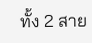ทั้ง 2 สาย